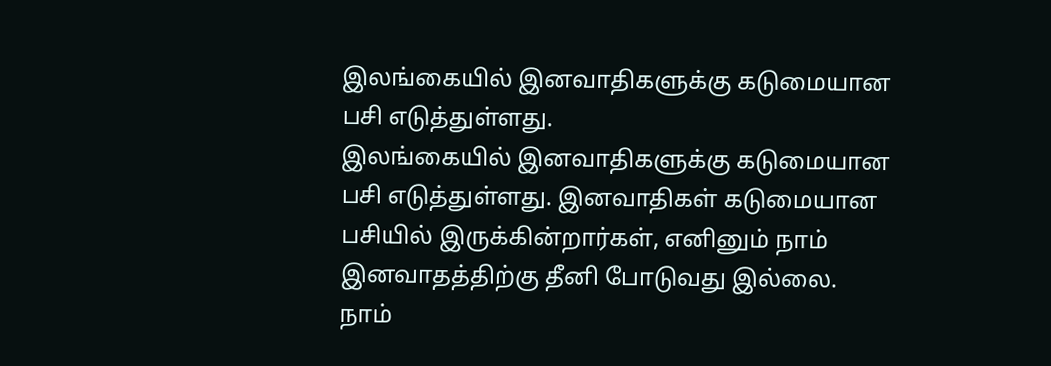இலங்கையில் இனவாதிகளுக்கு கடுமையான பசி எடுத்துள்ளது.
இலங்கையில் இனவாதிகளுக்கு கடுமையான பசி எடுத்துள்ளது. இனவாதிகள் கடுமையான பசியில் இருக்கின்றார்கள், எனினும் நாம் இனவாதத்திற்கு தீனி போடுவது இல்லை.
நாம்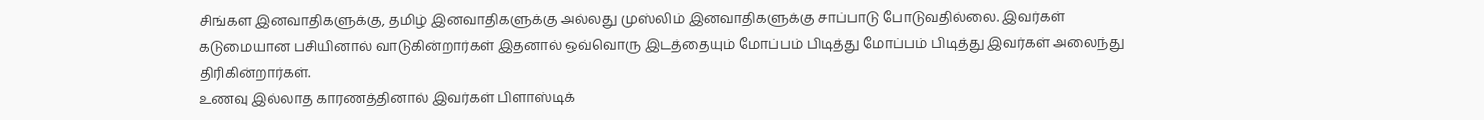சிங்கள இனவாதிகளுக்கு, தமிழ் இனவாதிகளுக்கு அல்லது முஸ்லிம் இனவாதிகளுக்கு சாப்பாடு போடுவதில்லை. இவர்கள் கடுமையான பசியினால் வாடுகின்றார்கள் இதனால் ஒவ்வொரு இடத்தையும் மோப்பம் பிடித்து மோப்பம் பிடித்து இவர்கள் அலைந்து திரிகின்றார்கள்.
உணவு இல்லாத காரணத்தினால் இவர்கள் பிளாஸ்டிக்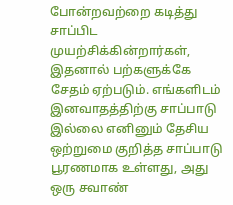போன்றவற்றை கடித்து சாப்பிட முயற்சிக்கின்றார்கள், இதனால் பற்களுக்கே சேதம் ஏற்படும். எங்களிடம் இனவாதத்திற்கு சாப்பாடு இல்லை எனினும் தேசிய ஒற்றுமை குறித்த சாப்பாடு பூரணமாக உள்ளது, அது ஒரு சவாண்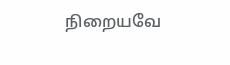நிறையவே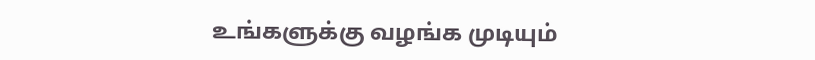உங்களுக்கு வழங்க முடியும்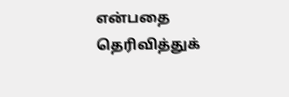என்பதை தெரிவித்துக்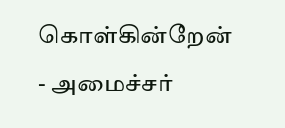கொள்கின்றேன்
- அமைச்சர்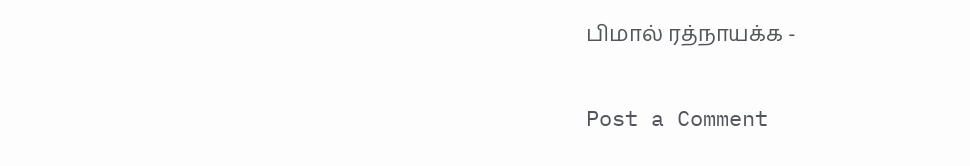பிமால் ரத்நாயக்க -

Post a Comment